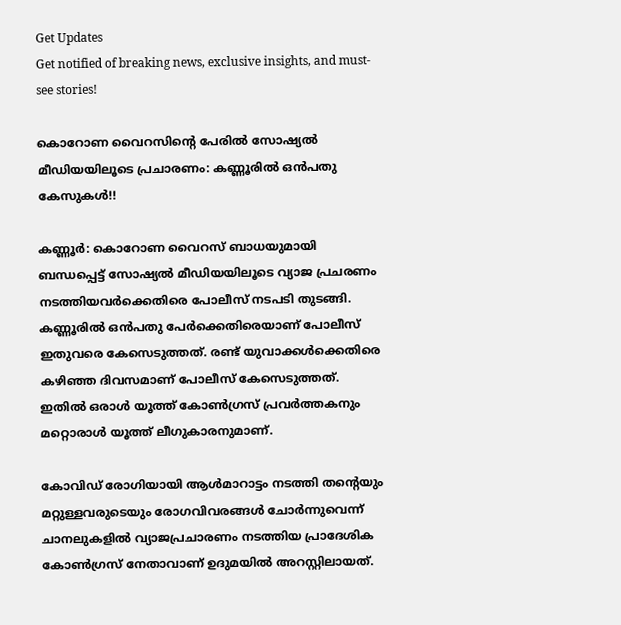Get Updates
Get notified of breaking news, exclusive insights, and must-see stories!

കൊറോണ വൈറസിന്റെ പേരിൽ സോഷ്യൽ മീഡിയയിലൂടെ പ്രചാരണം: കണ്ണൂരിൽ ഒൻപതു കേസുകൾ!!

കണ്ണൂർ: കൊറോണ വൈറസ് ബാധയുമായി ബന്ധപ്പെട്ട് സോഷ്യൽ മീഡിയയിലൂടെ വ്യാജ പ്രചരണം നടത്തിയവർക്കെതിരെ പോലീസ് നടപടി തുടങ്ങി. കണ്ണൂരിൽ ഒൻപതു പേർക്കെതിരെയാണ് പോലീസ് ഇതുവരെ കേസെടുത്തത്. രണ്ട് യുവാക്കൾക്കെതിരെ കഴിഞ്ഞ ദിവസമാണ് പോലീസ് കേസെടുത്തത്. ഇതിൽ ഒരാൾ യൂത്ത് കോൺഗ്രസ് പ്രവർത്തകനും മറ്റൊരാൾ യൂത്ത് ലീഗുകാരനുമാണ്.

കോവിഡ് രോഗിയായി ആൾമാറാട്ടം നടത്തി തന്റെയും മറ്റുള്ളവരുടെയും രോഗവിവരങ്ങൾ ചോർന്നുവെന്ന് ചാനലുകളിൽ വ്യാജപ്രചാരണം നടത്തിയ പ്രാദേശിക കോൺഗ്രസ് നേതാവാണ് ഉദുമയിൽ അറസ്റ്റിലായത്.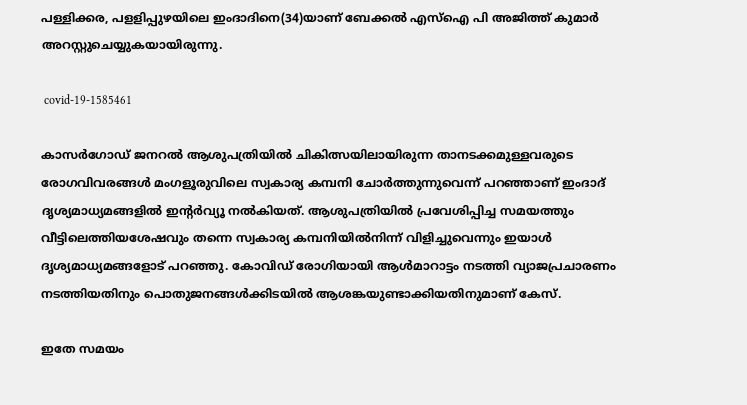പള്ളിക്കര, പളളിപ്പുഴയിലെ ഇംദാദിനെ(34)യാണ് ബേക്കൽ എസ്ഐ പി അജിത്ത് കുമാർ അറസ്റ്റുചെയ്യുകയായിരുന്നു.

 covid-19-1585461

കാസർഗോഡ് ജനറൽ ആശുപത്രിയിൽ ചികിത്സയിലായിരുന്ന താനടക്കമുള്ളവരുടെ രോഗവിവരങ്ങൾ മംഗളൂരുവിലെ സ്വകാര്യ കമ്പനി ചോർത്തുന്നുവെന്ന് പറഞ്ഞാണ് ഇംദാദ് ദൃശ്യമാധ്യമങ്ങളിൽ ഇന്റർവ്യൂ നൽകിയത്. ആശുപത്രിയിൽ പ്രവേശിപ്പിച്ച സമയത്തും വീട്ടിലെത്തിയശേഷവും തന്നെ സ്വകാര്യ കമ്പനിയിൽനിന്ന് വിളിച്ചുവെന്നും ഇയാൾ ദൃശ്യമാധ്യമങ്ങളോട്‌ പറഞ്ഞു. കോവിഡ് രോഗിയായി ആൾമാറാട്ടം നടത്തി വ്യാജപ്രചാരണം നടത്തിയതിനും പൊതുജനങ്ങൾക്കിടയിൽ ആശങ്കയുണ്ടാക്കിയതിനുമാണ് കേസ്‌.

ഇതേ സമയം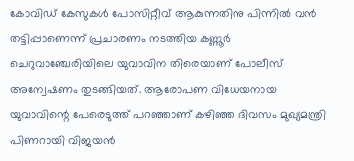കോവിഡ് കേസുകൾ പോസിറ്റീവ് ആകുന്നതിനു പിന്നിൽ വൻ തട്ടിപ്പാണെന്ന് പ്രചാരണം നടത്തിയ കണ്ണൂർ ചെറുവാഞ്ചേരിയിലെ യുവാവിന തിരെയാണ് പോലീസ് അന്വേഷണം തുടങ്ങിയത്. ആരോപണ വിധേയനായ യുവാവിന്റെ പേരെടുത്ത് പറഞ്ഞാണ് കഴിഞ്ഞ ദിവസം മുഖ്യമന്ത്രി പിണറായി വിജയൻ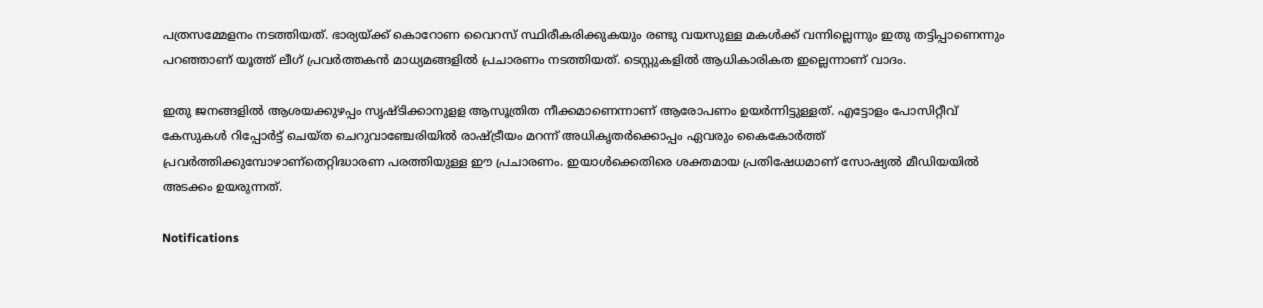പത്രസമ്മേളനം നടത്തിയത്. ഭാര്യയ്ക്ക് കൊറോണ വൈറസ് സ്ഥിരീകരിക്കുകയും രണ്ടു വയസുള്ള മകൾക്ക് വന്നില്ലെന്നും ഇതു തട്ടിപ്പാണെന്നും പറഞ്ഞാണ് യൂത്ത് ലീഗ് പ്രവർത്തകൻ മാധ്യമങ്ങളിൽ പ്രചാരണം നടത്തിയത്. ടെസ്റ്റുകളിൽ ആധികാരികത ഇല്ലെന്നാണ് വാദം.

ഇതു ജനങ്ങളിൽ ആശയക്കുഴപ്പം സൃഷ്ടിക്കാനുളള ആസൂത്രിത നീക്കമാണെന്നാണ് ആരോപണം ഉയർന്നിട്ടുള്ളത്. എട്ടോളം പോസിറ്റീവ് കേസുകൾ റിപ്പോർട്ട് ചെയ്ത ചെറുവാഞ്ചേരിയിൽ രാഷ്ട്രീയം മറന്ന് അധികൃതർക്കൊപ്പം ഏവരും കൈകോർത്ത് പ്രവർത്തിക്കുമ്പോഴാണ്തെറ്റിദ്ധാരണ പരത്തിയുള്ള ഈ പ്രചാരണം. ഇയാൾക്കെതിരെ ശക്തമായ പ്രതിഷേധമാണ് സോഷ്യൽ മീഡിയയിൽ അടക്കം ഉയരുന്നത്.

Notifications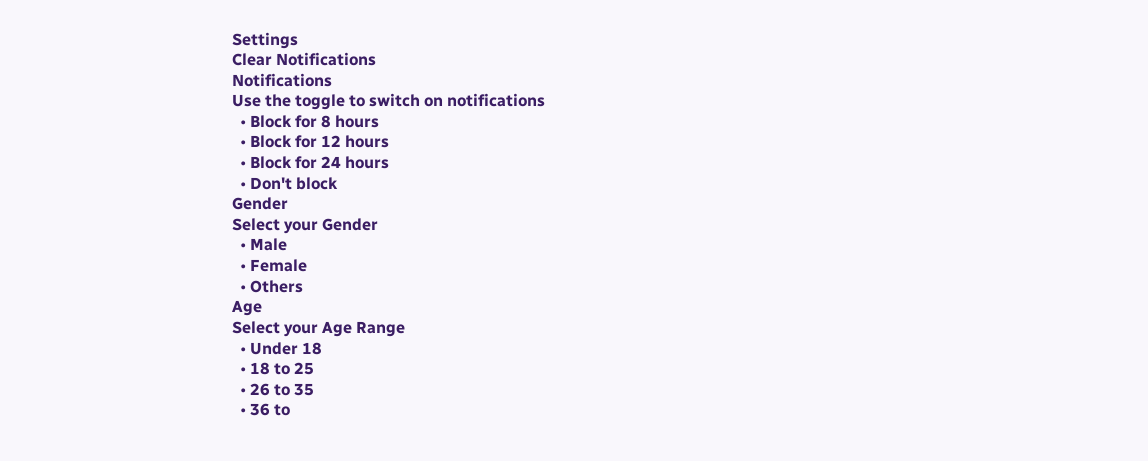Settings
Clear Notifications
Notifications
Use the toggle to switch on notifications
  • Block for 8 hours
  • Block for 12 hours
  • Block for 24 hours
  • Don't block
Gender
Select your Gender
  • Male
  • Female
  • Others
Age
Select your Age Range
  • Under 18
  • 18 to 25
  • 26 to 35
  • 36 to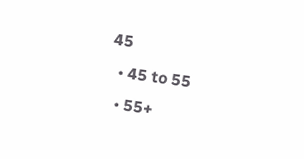45
  • 45 to 55
  • 55+